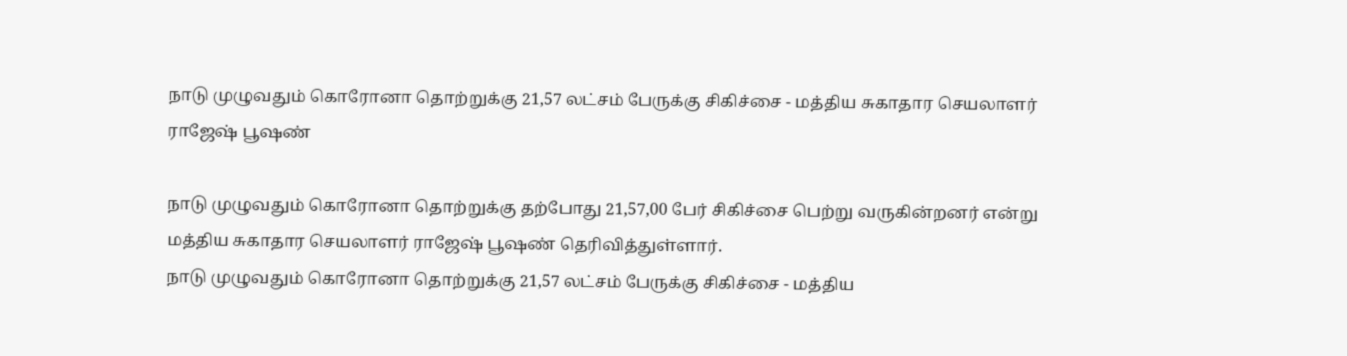நாடு முழுவதும் கொரோனா தொற்றுக்கு 21,57 லட்சம் பேருக்கு சிகிச்சை - மத்திய சுகாதார செயலாளர் ராஜேஷ் பூஷண்

நாடு முழுவதும் கொரோனா தொற்றுக்கு தற்போது 21,57,00 பேர் சிகிச்சை பெற்று வருகின்றனர் என்று மத்திய சுகாதார செயலாளர் ராஜேஷ் பூஷண் தெரிவித்துள்ளார்.
நாடு முழுவதும் கொரோனா தொற்றுக்கு 21,57 லட்சம் பேருக்கு சிகிச்சை - மத்திய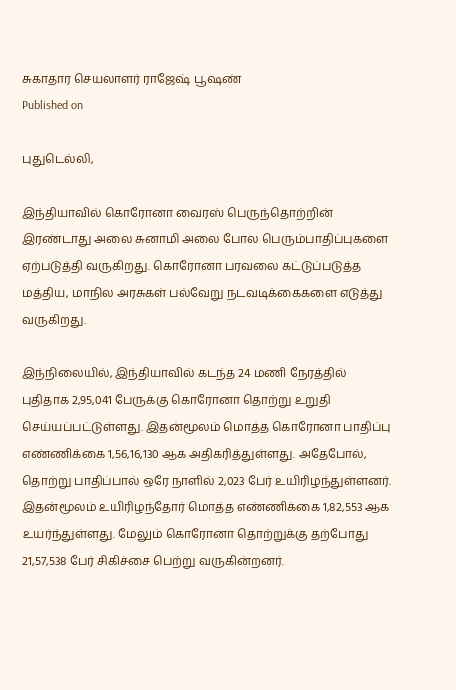சுகாதார செயலாளர் ராஜேஷ் பூஷண்
Published on

புதுடெல்லி,

இந்தியாவில் கொரோனா வைரஸ் பெருந்தொற்றின் இரண்டாது அலை சுனாமி அலை போல பெரும்பாதிப்புகளை ஏற்படுத்தி வருகிறது. கொரோனா பரவலை கட்டுப்படுத்த மத்திய, மாநில அரசுகள் பல்வேறு நடவடிக்கைகளை எடுத்து வருகிறது.

இந்நிலையில், இந்தியாவில் கடந்த 24 மணி நேரத்தில் புதிதாக 2,95,041 பேருக்கு கொரோனா தொற்று உறுதி செய்யப்பட்டுள்ளது. இதன்மூலம் மொத்த கொரோனா பாதிப்பு எண்ணிக்கை 1,56,16,130 ஆக அதிகரித்துள்ளது. அதேபோல், தொற்று பாதிப்பால் ஒரே நாளில் 2,023 பேர் உயிரிழந்துள்ளனர். இதன்மூலம் உயிரிழந்தோர் மொத்த எண்ணிக்கை 1,82,553 ஆக உயர்ந்துள்ளது. மேலும் கொரோனா தொற்றுக்கு தற்போது 21,57,538 பேர் சிகிச்சை பெற்று வருகின்றனர்.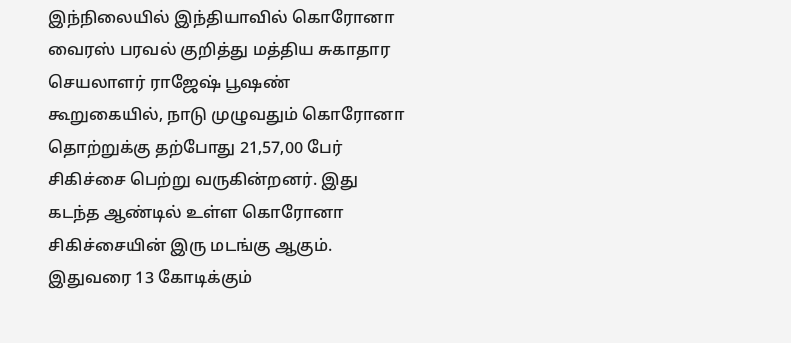இந்நிலையில் இந்தியாவில் கொரோனா வைரஸ் பரவல் குறித்து மத்திய சுகாதார செயலாளர் ராஜேஷ் பூஷண் கூறுகையில், நாடு முழுவதும் கொரோனா தொற்றுக்கு தற்போது 21,57,00 பேர் சிகிச்சை பெற்று வருகின்றனர். இது கடந்த ஆண்டில் உள்ள கொரோனா சிகிச்சையின் இரு மடங்கு ஆகும். இதுவரை 13 கோடிக்கும்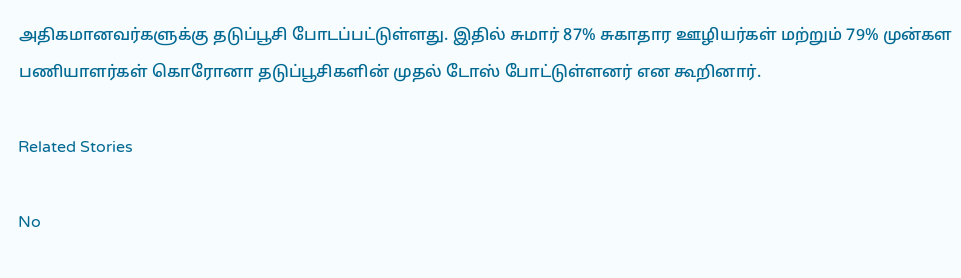அதிகமானவர்களுக்கு தடுப்பூசி போடப்பட்டுள்ளது. இதில் சுமார் 87% சுகாதார ஊழியர்கள் மற்றும் 79% முன்கள பணியாளர்கள் கொரோனா தடுப்பூசிகளின் முதல் டோஸ் போட்டுள்ளனர் என கூறினார்.

Related Stories

No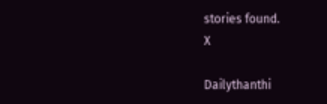stories found.
X

Dailythanthi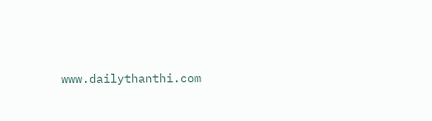www.dailythanthi.com